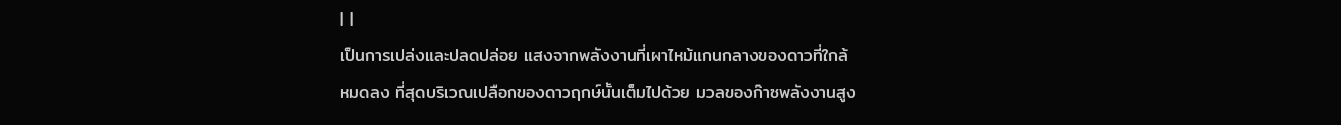| |
เป็นการเปล่งและปลดปล่อย แสงจากพลังงานที่เผาไหม้แกนกลางของดาวที่ใกล้
หมดลง ที่สุดบริเวณเปลือกของดาวฤกษ์นั้นเต็มไปด้วย มวลของก๊าซพลังงานสูง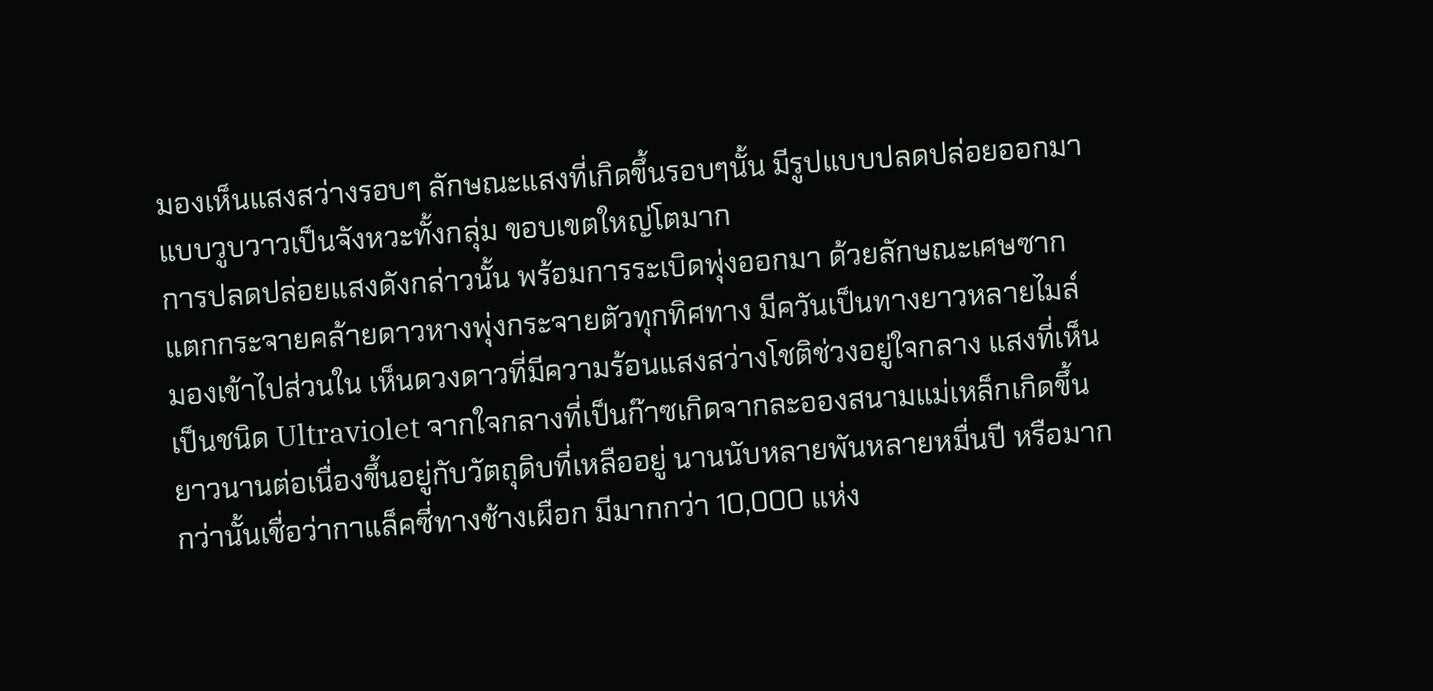มองเห็นแสงสว่างรอบๆ ลักษณะแสงที่เกิดขึ้นรอบๆนั้น มีรูปแบบปลดปล่อยออกมา
แบบวูบวาวเป็นจังหวะทั้งกลุ่ม ขอบเขตใหญ่โตมาก
การปลดปล่อยแสงดังกล่าวนั้น พร้อมการระเบิดพุ่งออกมา ด้วยลักษณะเศษซาก
แตกกระจายคล้ายดาวหางพุ่งกระจายตัวทุกทิศทาง มีควันเป็นทางยาวหลายไมล์
มองเข้าไปส่วนใน เห็นดวงดาวที่มีความร้อนแสงสว่างโชติช่วงอยู่ใจกลาง แสงที่เห็น
เป็นชนิด Ultraviolet จากใจกลางที่เป็นก๊าซเกิดจากละอองสนามแม่เหล็กเกิดขึ้น
ยาวนานต่อเนื่องขึ้นอยู่กับวัตถุดิบที่เหลืออยู่ นานนับหลายพันหลายหมื่นปี หรือมาก
กว่านั้นเชื่อว่ากาแล็คซี่ทางช้างเผือก มีมากกว่า 10,000 แห่ง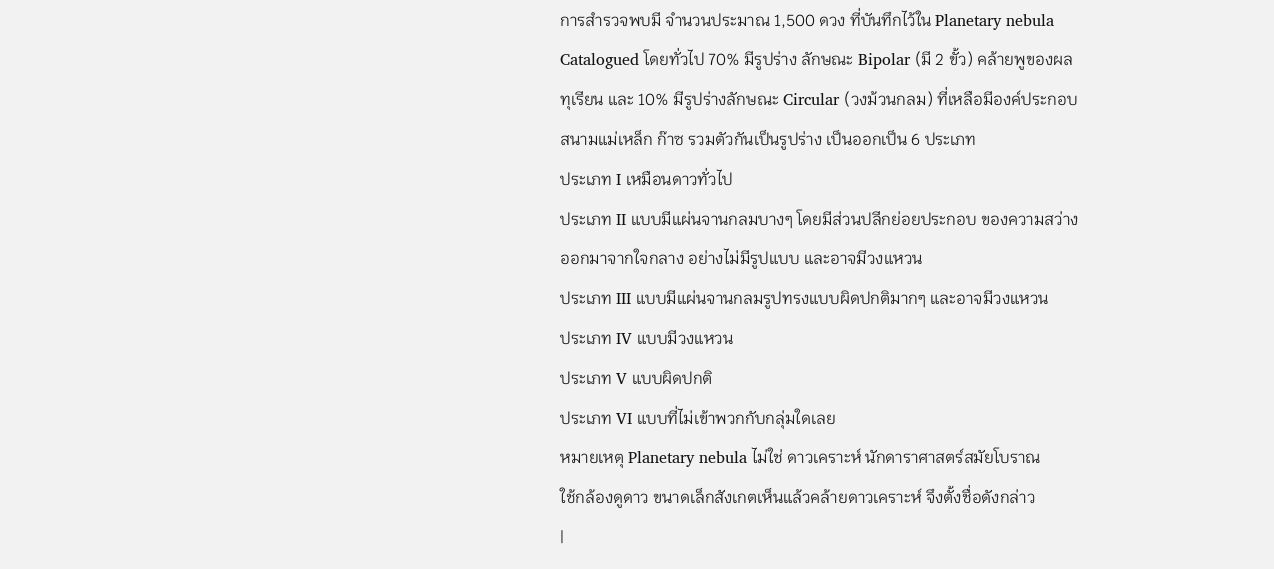การสำรวจพบมี จำนวนประมาณ 1,500 ดวง ที่บันทึกไว้ใน Planetary nebula
Catalogued โดยทั่วไป 70% มีรูปร่าง ลักษณะ Bipolar (มี 2 ขั้ว) คล้ายพูของผล
ทุเรียน และ 10% มีรูปร่างลักษณะ Circular (วงม้วนกลม) ที่เหลือมีองค์ประกอบ
สนามแม่เหล็ก ก๊าซ รวมตัวกันเป็นรูปร่าง เป็นออกเป็น 6 ประเภท
ประเภท I เหมือนดาวทั่วไป
ประเภท II แบบมีแผ่นจานกลมบางๆ โดยมีส่วนปลีกย่อยประกอบ ของความสว่าง
ออกมาจากใจกลาง อย่างไม่มีรูปแบบ และอาจมีวงแหวน
ประเภท III แบบมีแผ่นจานกลมรูปทรงแบบผิดปกติมากๆ และอาจมีวงแหวน
ประเภท IV แบบมีวงแหวน
ประเภท V แบบผิดปกติ
ประเภท VI แบบที่ไม่เข้าพวกกับกลุ่มใดเลย
หมายเหตุ Planetary nebula ไม่ใช่ ดาวเคราะห์ นักดาราศาสตร์สมัยโบราณ
ใช้กล้องดูดาว ขนาดเล็กสังเกตเห็นแล้วคล้ายดาวเคราะห์ จึงตั้งชื่อดังกล่าว
|